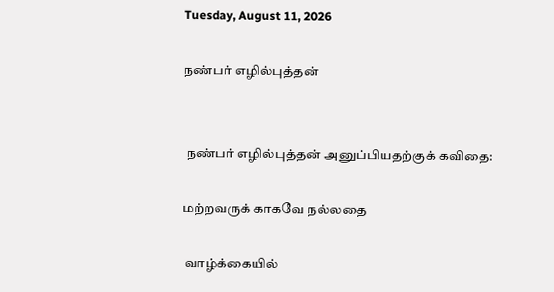Tuesday, August 11, 2026

நண்பர் எழில்புத்தன்


 நண்பர் எழில்புத்தன் அனுப்பியதற்குக் கவிதை:

மற்றவருக் காகவே நல்லதை

 வாழ்க்கையில்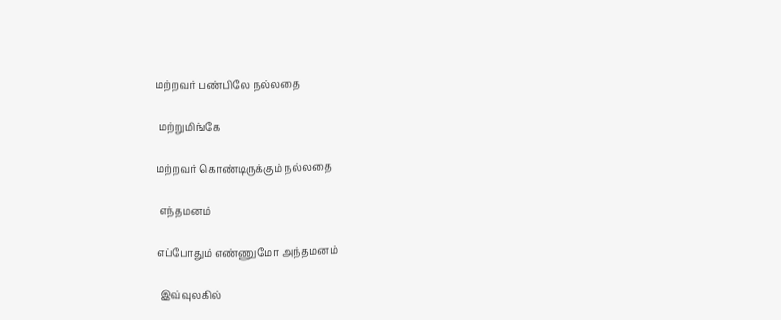மற்றவர் பண்பிலே நல்லதை

 மற்றுமிங்கே

மற்றவர் கொண்டிருக்கும் நல்லதை

 எந்தமனம்

எப்போதும் எண்ணுமோ அந்தமனம்

 இவ்வுலகில்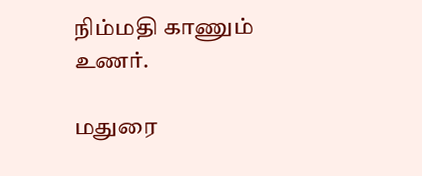நிம்மதி காணும் உணர்.

மதுரை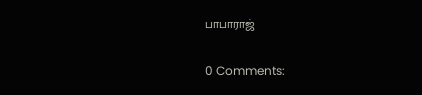பாபாராஜ்

0 Comments: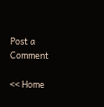Post a Comment

<< Home